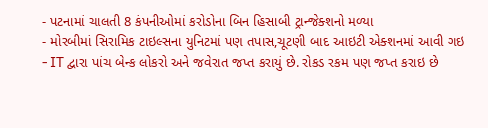- પટનામાં ચાલતી 8 કંપનીઓમાં કરોડોના બિન હિસાબી ટ્રાન્જેક્શનો મળ્યા
- મોરબીમાં સિરામિક ટાઇલ્સના યુનિટમાં પણ તપાસ,ચૂટણી બાદ આઇટી એક્શનમાં આવી ગઇ
- IT દ્વારા પાંચ બેન્ક લોકરો અને જવેરાત જપ્ત કરાયું છે. રોકડ રકમ પણ જપ્ત કરાઇ છે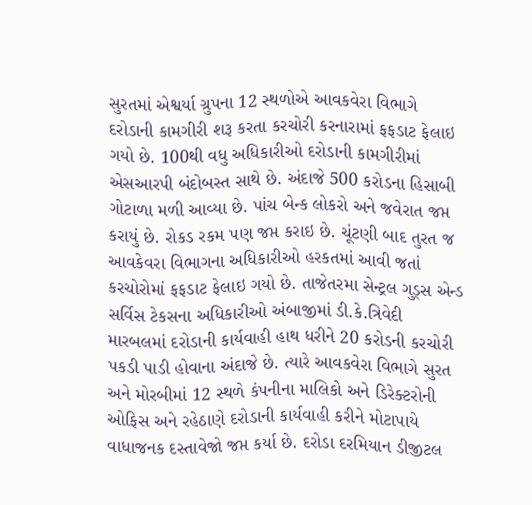સુરતમાં એશ્વર્યા ગ્રુપના 12 સ્થળોએ આવકવેરા વિભાગે દરોડાની કામગીરી શરૂ કરતા કરચોરી કરનારામાં ફફડાટ ફેલાઇ ગયો છે. 100થી વધુ અધિકારીઓ દરોડાની કામગીરીમાં એસઆરપી બંદોબસ્ત સાથે છે. અંદાજે 500 કરોડના હિસાબી ગોટાળા મળી આવ્યા છે. પાંચ બેન્ક લોકરો અને જવેરાત જપ્ત કરાયું છે. રોકડ રકમ પણ જપ્ત કરાઇ છે. ચૂંટણી બાદ તુરત જ આવકેવરા વિભાગના અધિકારીઓ હરકતમાં આવી જતાં કરચોરોમાં ફફડાટ ફેલાઇ ગયો છે. તાજેતરમા સેન્ટ્રલ ગુડ્સ એન્ડ સર્વિસ ટેકસના અધિકારીઓ અંબાજીમાં ડી.કે.ત્રિવેદી મારબલમાં દરોડાની કાર્યવાહી હાથ ધરીને 20 કરોડની કરચોરી પકડી પાડી હોવાના અંદાજે છે. ત્યારે આવકવેરા વિભાગે સુરત અને મોરબીમાં 12 સ્થળે કંપનીના માલિકો અને ડિરેક્ટરોની ઓફિસ અને રહેઠાણે દરોડાની કાર્યવાહી કરીને મોટાપાયે વાધાજનક દસ્તાવેજો જપ્ત કર્યા છે. દરોડા દરમિયાન ડીજીટલ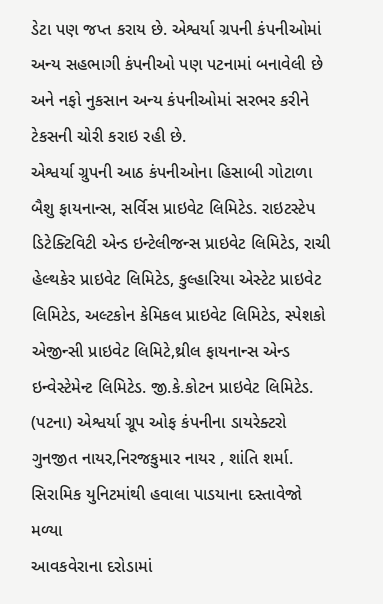ડેટા પણ જપ્ત કરાય છે. એશ્વર્યા ગ્રપની કંપનીઓમાં અન્ય સહભાગી કંપનીઓ પણ પટનામાં બનાવેલી છે અને નફો નુકસાન અન્ય કંપનીઓમાં સરભર કરીને ટેકસની ચોરી કરાઇ રહી છે.
એશ્વર્યા ગ્રુપની આઠ કંપનીઓના હિસાબી ગોટાળા
બૈશુ ફાયનાન્સ, સર્વિસ પ્રાઇવેટ લિમિટેડ. રાઇટસ્ટેપ ડિટેક્ટિવિટી એન્ડ ઇન્ટેલીજન્સ પ્રાઇવેટ લિમિટેડ, રાચી હેલ્થકેર પ્રાઇવેટ લિમિટેડ, કુલ્હારિયા એસ્ટેટ પ્રાઇવેટ લિમિટેડ, અલ્ટકોન કેમિકલ પ્રાઇવેટ લિમિટેડ, સ્પેશકો એજીન્સી પ્રાઇવેટ લિમિટે,થ્રીલ ફાયનાન્સ એન્ડ ઇન્વેસ્ટેમેન્ટ લિમિટેડ. જી.કે.કોટન પ્રાઇવેટ લિમિટેડ. (પટના) એશ્વર્યા ગ્રૂપ ઓફ કંપનીના ડાયરેક્ટરો ગુનજીત નાયર,નિરજકુમાર નાયર , શાંતિ શર્મા.
સિરામિક યુનિટમાંથી હવાલા પાડયાના દસ્તાવેજો મળ્યા
આવકવેરાના દરોડામાં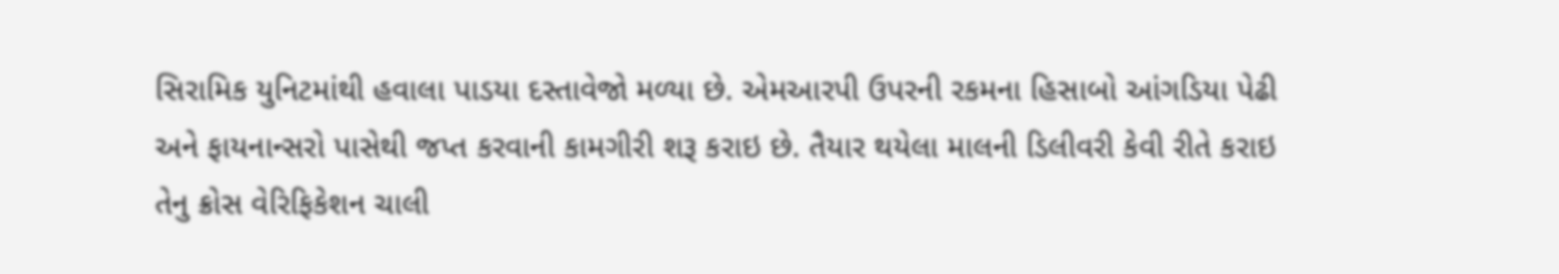સિરામિક યુનિટમાંથી હવાલા પાડયા દસ્તાવેજો મળ્યા છે. એમઆરપી ઉપરની રકમના હિસાબો આંગડિયા પેઢી અને ફાયનાન્સરો પાસેથી જપ્ત કરવાની કામગીરી શરૂ કરાઇ છે. તૈયાર થયેલા માલની ડિલીવરી કેવી રીતે કરાઇ તેનુ ક્રોસ વેરિફિકેશન ચાલી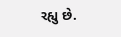રહ્યુ છે.